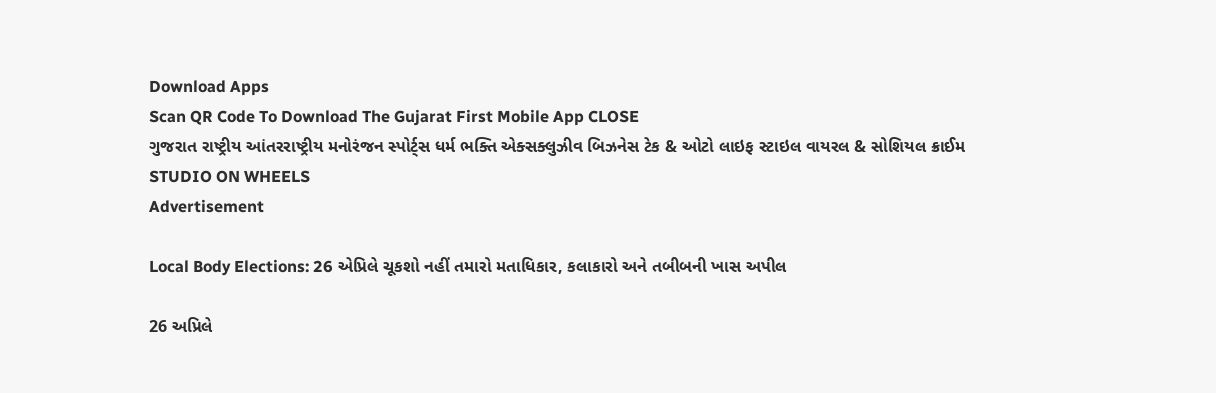Download Apps
Scan QR Code To Download The Gujarat First Mobile App CLOSE
ગુજરાત રાષ્ટ્રીય આંતરરાષ્ટ્રીય મનોરંજન સ્પોર્ટ્સ ધર્મ ભક્તિ એક્સક્લુઝીવ બિઝનેસ ટેક & ઓટો લાઇફ સ્ટાઇલ વાયરલ & સોશિયલ ક્રાઈમ STUDIO ON WHEELS
Advertisement

Local Body Elections: 26 એપ્રિલે ચૂકશો નહીં તમારો મતાધિકાર, કલાકારો અને તબીબની ખાસ અપીલ

26 અપ્રિલે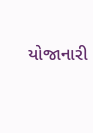યોજાનારી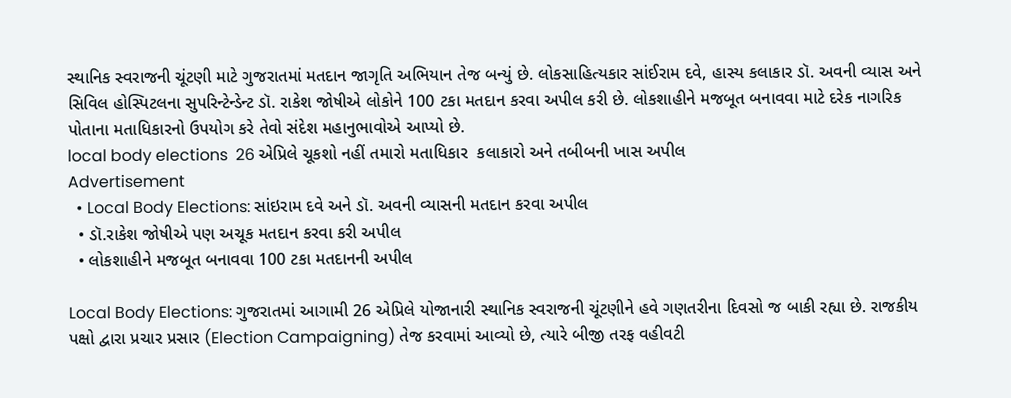સ્થાનિક સ્વરાજની ચૂંટણી માટે ગુજરાતમાં મતદાન જાગૃતિ અભિયાન તેજ બન્યું છે. લોકસાહિત્યકાર સાંઈરામ દવે, હાસ્ય કલાકાર ડૉ. અવની વ્યાસ અને સિવિલ હોસ્પિટલના સુપરિન્ટેન્ડેન્ટ ડૉ. રાકેશ જોષીએ લોકોને 100 ટકા મતદાન કરવા અપીલ કરી છે. લોકશાહીને મજબૂત બનાવવા માટે દરેક નાગરિક પોતાના મતાધિકારનો ઉપયોગ કરે તેવો સંદેશ મહાનુભાવોએ આપ્યો છે.
local body elections  26 એપ્રિલે ચૂકશો નહીં તમારો મતાધિકાર  કલાકારો અને તબીબની ખાસ અપીલ
Advertisement
  • Local Body Elections: સાંઇરામ દવે અને ડૉ. અવની વ્યાસની મતદાન કરવા અપીલ
  • ડૉ.રાકેશ જોષીએ પણ અચૂક મતદાન કરવા કરી અપીલ
  • લોકશાહીને મજબૂત બનાવવા 100 ટકા મતદાનની અપીલ

Local Body Elections: ગુજરાતમાં આગામી 26 એપ્રિલે યોજાનારી સ્થાનિક સ્વરાજની ચૂંટણીને હવે ગણતરીના દિવસો જ બાકી રહ્યા છે. રાજકીય પક્ષો દ્વારા પ્રચાર પ્રસાર (Election Campaigning) તેજ કરવામાં આવ્યો છે, ત્યારે બીજી તરફ વહીવટી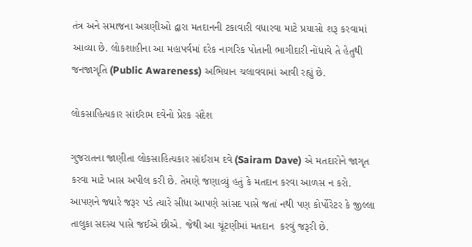તંત્ર અને સમાજના અગ્રણીઓ દ્વારા મતદાનની ટકાવારી વધારવા માટે પ્રયાસો શરૂ કરવામાં આવ્યા છે. લોકશાહીના આ મહાપર્વમાં દરેક નાગરિક પોતાની ભાગીદારી નોંધાવે તે હેતુથી જનજાગૃતિ (Public Awareness) અભિયાન ચલાવવામાં આવી રહ્યું છે.

લોકસાહિત્યકાર સાંઈરામ દવેનો પ્રેરક સંદેશ

ગુજરાતના જાણીતા લોકસાહિત્યકાર સાંઈરામ દવે (Sairam Dave) એ મતદારોને જાગૃત કરવા માટે ખાસ અપીલ કરી છે. તેમણે જણાવ્યું હતું કે મતદાન કરવા આળસ ન કરો. આપણને જ્યારે જરૂર પડે ત્યારે સીધા આપણે સાંસદ પાસે જતાં નથી પણ કોર્પોરેટર કે જીલ્લા તાલુકા સદસ્ય પાસે જઈએ છીએ. જેથી આ ચૂંટણીમાં મતદાન  કરવું જરૂરી છે.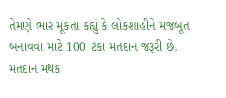તેમણે ભાર મૂકતા કહ્યું કે લોકશાહીને મજબૂત બનાવવા માટે 100 ટકા મતદાન જરૂરી છે. મતદાન મથક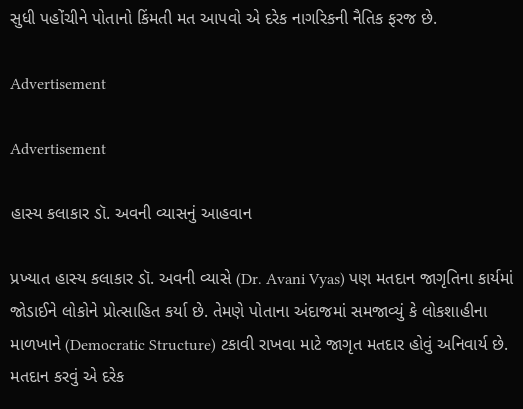સુધી પહોંચીને પોતાનો કિંમતી મત આપવો એ દરેક નાગરિકની નૈતિક ફરજ છે.

Advertisement

Advertisement

હાસ્ય કલાકાર ડૉ. અવની વ્યાસનું આહવાન

પ્રખ્યાત હાસ્ય કલાકાર ડૉ. અવની વ્યાસે (Dr. Avani Vyas) પણ મતદાન જાગૃતિના કાર્યમાં જોડાઈને લોકોને પ્રોત્સાહિત કર્યા છે. તેમણે પોતાના અંદાજમાં સમજાવ્યું કે લોકશાહીના માળખાને (Democratic Structure) ટકાવી રાખવા માટે જાગૃત મતદાર હોવું અનિવાર્ય છે. મતદાન કરવું એ દરેક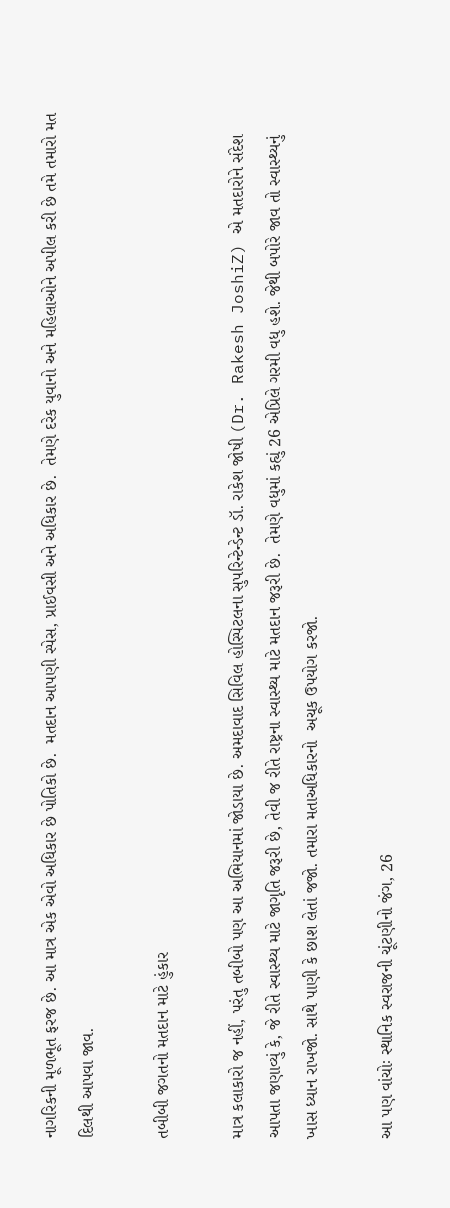નાગરિકની મૂળભૂત ફરજ છે. આ માત્ર એક એવો અધિકાર છે પોતિકો છે.  મતદાન આપણી સ્પેસ, પ્રાઈવસી અને અધિકાર છે.  તેમણે દરેક યુવાનો અને મહિલાઓને અપીલ કરી છે તમે તમારો મત દિલથી આપવા જાવ.

તબીબી જગતનો મતદાન માટે હુંકાર

માત્ર કલાકારો જ નહીં, પરંતુ તબીબો પણ આ અભિયાનમાં જોડાયા છે. અમદાવાદ સિવિલ હોસ્પિટલના સુપરિન્ટેન્ડેન્ટ ડૉ. રાકેશ જોષી (Dr. Rakesh JoshiZ) એ મતદારોને સંદેશ આપતા જણાવ્યું કે, જે રીતે સ્વાસ્થ્ય માટે જાગૃતિ જરૂરી છે, તેવી જ રીતે રાષ્ટ્રના સ્વાસ્થ્ય માટે મતદાન જરૂરી છે.  તેમણે વધુમાં કહ્યું 26 એપ્રિલે ગરમી વધુ હશે. જેથી બપોરે જાવ તો સ્વાસ્થ્યનું ખાસ ધ્યાન રાખજો. સાથે પાણી કે છાશ લેતાં જજો. તમારા મતાઅધિકારનો  અચૂક ઉપયોગ કરજો.

આ પણ વાંચોઃ સ્થાનિક સ્વરાજની ચૂંટણીનો જંગ, 26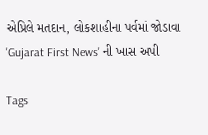એપ્રિલે મતદાન, લોકશાહીના પર્વમાં જોડાવા 'Gujarat First News' ની ખાસ અપી

Tags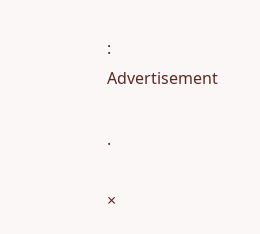:
Advertisement

.

×